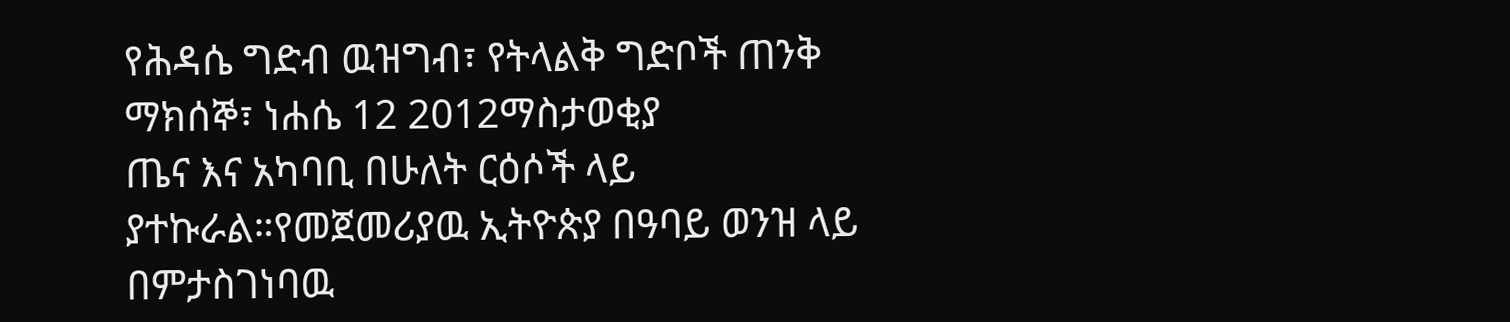የሕዳሴ ግድብ ዉዝግብ፣ የትላልቅ ግድቦች ጠንቅ
ማክሰኞ፣ ነሐሴ 12 2012ማስታወቂያ
ጤና እና አካባቢ በሁለት ርዕሶች ላይ ያተኩራል።የመጀመሪያዉ ኢትዮጵያ በዓባይ ወንዝ ላይ በምታስገነባዉ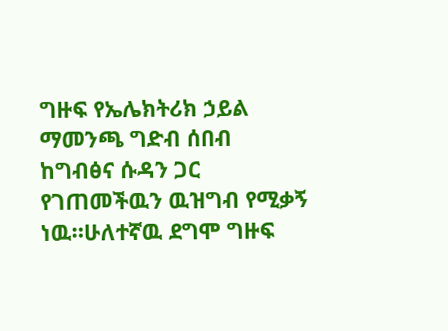ግዙፍ የኤሌክትሪክ ኃይል ማመንጫ ግድብ ሰበብ ከግብፅና ሱዳን ጋር የገጠመችዉን ዉዝግብ የሚቃኝ ነዉ።ሁለተኛዉ ደግሞ ግዙፍ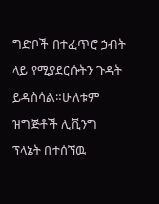ግድቦች በተፈጥሮ ኃብት ላይ የሚያደርሱትን ጉዳት ይዳስሳል።ሁለቱም ዝግጅቶች ሊቪንግ ፕላኔት በተሰኘዉ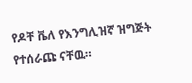የዶቸ ቬለ የእንግሊዝኛ ዝግጅት የተሰራጩ ናቸዉ።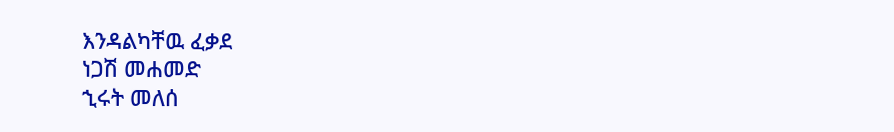እንዳልካቸዉ ፈቃደ
ነጋሽ መሐመድ
ኂሩት መለሰ